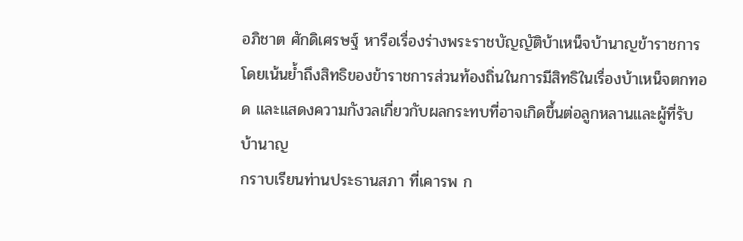อภิชาต ศักดิเศรษฐ์ หารือเรื่องร่างพระราชบัญญัติบ้าเหน็จบ้านาญข้าราชการ โดยเน้นย้ำถึงสิทธิของข้าราชการส่วนท้องถิ่นในการมีสิทธิในเรื่องบ้าเหน็จตกทอด และแสดงความกังวลเกี่ยวกับผลกระทบที่อาจเกิดขึ้นต่อลูกหลานและผู้ที่รับบ้านาญ
กราบเรียนท่านประธานสภา ที่เคารพ ก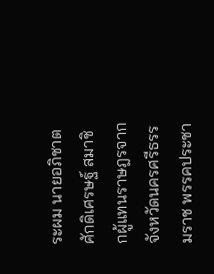ระผม นายอภิชาต ศักดิเศรษฐ์ สมาชิกผู้แทนราษฎรจากจังหวัดนครศรีธรรมราช พรรคประชา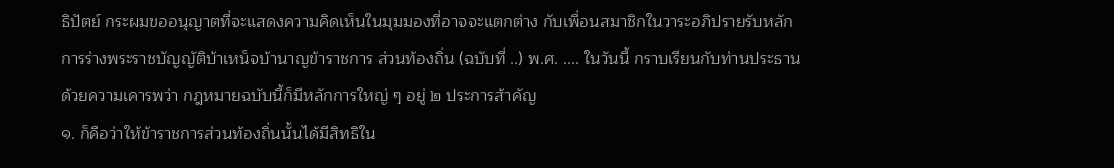ธิปัตย์ กระผมขออนุญาตที่จะแสดงความคิดเห็นในมุมมองที่อาจจะแตกต่าง กับเพื่อนสมาชิกในวาระอภิปรายรับหลักการร่างพระราชบัญญัติบ้าเหน็จบ้านาญข้าราชการ ส่วนท้องถิ่น (ฉบับที่ ..) พ.ศ. .... ในวันนี้ กราบเรียนกับท่านประธานด้วยความเคารพว่า กฎหมายฉบับนี้ก็มีหลักการใหญ่ ๆ อยู่ ๒ ประการส้าคัญ
๑. ก็คือว่าให้ข้าราชการส่วนท้องถิ่นนั้นได้มีสิทธิใน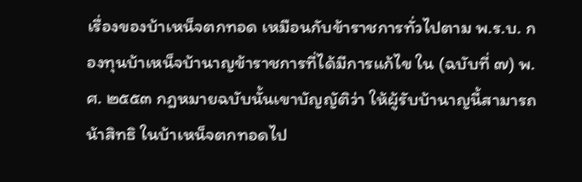เรื่องของบ้าเหน็จตกทอด เหมือนกับข้าราชการทั่วไปตาม พ.ร.บ. กองทุนบ้าเหน็จบ้านาญข้าราชการที่ได้มีการแก้ไข ใน (ฉบับที่ ๗) พ.ศ. ๒๕๕๓ กฎหมายฉบับนั้นเขาบัญญัติว่า ให้ผู้รับบ้านาญนี้สามารถน้าสิทธิ ในบ้าเหน็จตกทอดไป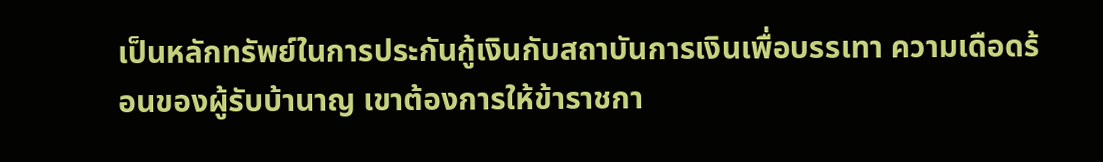เป็นหลักทรัพย์ในการประกันกู้เงินกับสถาบันการเงินเพื่อบรรเทา ความเดือดร้อนของผู้รับบ้านาญ เขาต้องการให้ข้าราชกา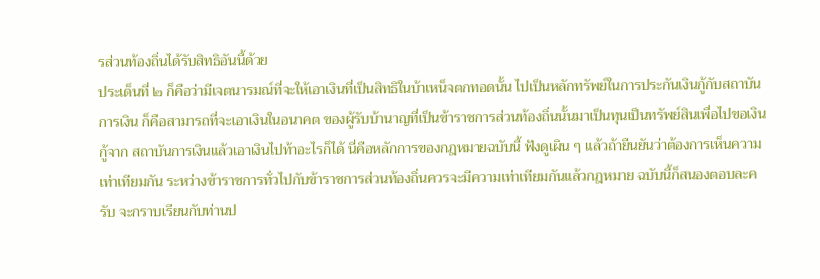รส่วนท้องถิ่นได้รับสิทธิอันนี้ด้วย
ประเด็นที่ ๒ ก็คือว่ามีเจตนารมณ์ที่จะให้เอาเงินที่เป็นสิทธิในบ้าเหน็จตกทอดนั้น ไปเป็นหลักทรัพย์ในการประกันเงินกู้กับสถาบันการเงิน ก็คือสามารถที่จะเอาเงินในอนาคต ของผู้รับบ้านาญที่เป็นข้าราชการส่วนท้องถิ่นนั้นมาเป็นทุนเป็นทรัพย์สินเพื่อไปขอเงินกู้จาก สถาบันการเงินแล้วเอาเงินไปท้าอะไรก็ได้ นี่คือหลักการของกฎหมายฉบับนี้ ฟังดูเผิน ๆ แล้วถ้ายืนยันว่าต้องการเห็นความเท่าเทียมกัน ระหว่างข้าราชการทั่วไปกับข้าราชการส่วนท้องถิ่นควรจะมีความเท่าเทียมกันแล้วกฎหมาย ฉบับนี้ก็สนองตอบละครับ จะกราบเรียนกับท่านป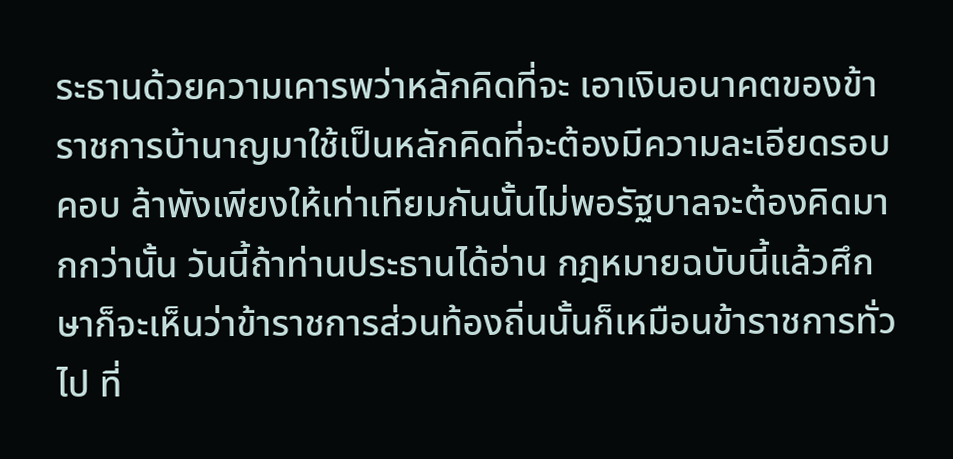ระธานด้วยความเคารพว่าหลักคิดที่จะ เอาเงินอนาคตของข้าราชการบ้านาญมาใช้เป็นหลักคิดที่จะต้องมีความละเอียดรอบคอบ ล้าพังเพียงให้เท่าเทียมกันนั้นไม่พอรัฐบาลจะต้องคิดมากกว่านั้น วันนี้ถ้าท่านประธานได้อ่าน กฎหมายฉบับนี้แล้วศึกษาก็จะเห็นว่าข้าราชการส่วนท้องถิ่นนั้นก็เหมือนข้าราชการทั่วไป ที่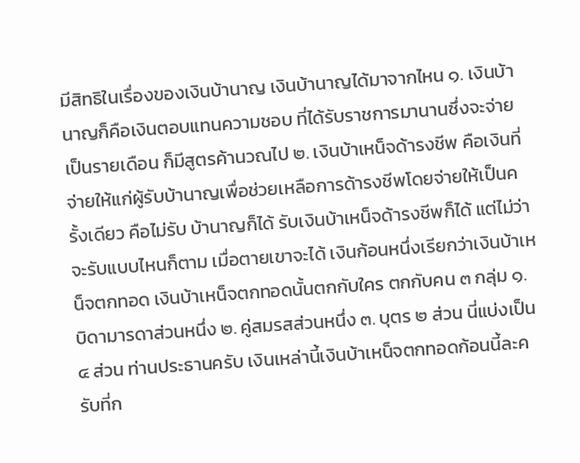มีสิทธิในเรื่องของเงินบ้านาญ เงินบ้านาญได้มาจากไหน ๑. เงินบ้านาญก็คือเงินตอบแทนความชอบ ที่ได้รับราชการมานานซึ่งจะจ่ายเป็นรายเดือน ก็มีสูตรค้านวณไป ๒. เงินบ้าเหน็จด้ารงชีพ คือเงินที่จ่ายให้แก่ผู้รับบ้านาญเพื่อช่วยเหลือการด้ารงชีพโดยจ่ายให้เป็นครั้งเดียว คือไม่รับ บ้านาญก็ได้ รับเงินบ้าเหน็จด้ารงชีพก็ได้ แต่ไม่ว่าจะรับแบบไหนก็ตาม เมื่อตายเขาจะได้ เงินก้อนหนึ่งเรียกว่าเงินบ้าเหน็จตกทอด เงินบ้าเหน็จตกทอดนั้นตกกับใคร ตกกับคน ๓ กลุ่ม ๑. บิดามารดาส่วนหนึ่ง ๒. คู่สมรสส่วนหนึ่ง ๓. บุตร ๒ ส่วน นี่แบ่งเป็น ๔ ส่วน ท่านประธานครับ เงินเหล่านี้เงินบ้าเหน็จตกทอดก้อนนี้ละครับที่ก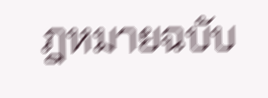ฎหมายฉบับ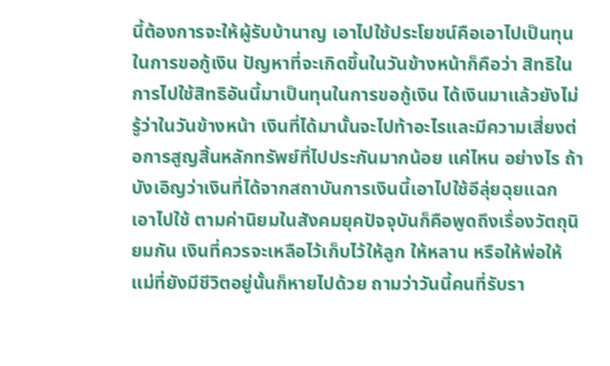นี้ต้องการจะให้ผู้รับบ้านาญ เอาไปใช้ประโยชน์คือเอาไปเป็นทุนในการขอกู้เงิน ปัญหาที่จะเกิดขึ้นในวันข้างหน้าก็คือว่า สิทธิในการไปใช้สิทธิอันนี้มาเป็นทุนในการขอกู้เงิน ได้เงินมาแล้วยังไม่รู้ว่าในวันข้างหน้า เงินที่ได้มานั้นจะไปท้าอะไรและมีความเสี่ยงต่อการสูญสิ้นหลักทรัพย์ที่ไปประกันมากน้อย แค่ไหน อย่างไร ถ้าบังเอิญว่าเงินที่ได้จากสถาบันการเงินนี้เอาไปใช้อีลุ่ยฉุยแฉก เอาไปใช้ ตามค่านิยมในสังคมยุคปัจจุบันก็คือพูดถึงเรื่องวัตถุนิยมกัน เงินที่ควรจะเหลือไว้เก็บไว้ให้ลูก ให้หลาน หรือให้พ่อให้แม่ที่ยังมีชีวิตอยู่นั้นก็หายไปด้วย ถามว่าวันนี้คนที่รับรา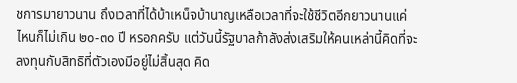ชการมายาวนาน ถึงเวลาที่ได้บ้าเหน็จบ้านาญเหลือเวลาที่จะใช้ชีวิตอีกยาวนานแค่ไหนก็ไม่เกิน ๒๐-๓๐ ปี หรอกครับ แต่วันนี้รัฐบาลก้าลังส่งเสริมให้คนเหล่านี้คิดที่จะลงทุนกับสิทธิที่ตัวเองมีอยู่ไม่สิ้นสุด คิด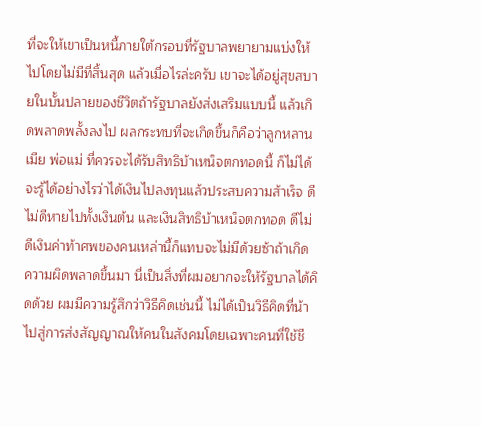ที่จะให้เขาเป็นหนี้ภายใต้กรอบที่รัฐบาลพยายามแบ่งให้ไปโดยไม่มีที่สิ้นสุด แล้วเมื่อไรล่ะครับ เขาจะได้อยู่สุขสบายในบั้นปลายของชีวิตถ้ารัฐบาลยังส่งเสริมแบบนี้ แล้วเกิดพลาดพลั้งลงไป ผลกระทบที่จะเกิดขึ้นก็คือว่าลูกหลาน เมีย พ่อแม่ ที่ควรจะได้รับสิทธิบ้าเหน็จตกทอดนี้ ก็ไม่ได้ จะรู้ได้อย่างไรว่าได้เงินไปลงทุนแล้วประสบความส้าเร็จ ดีไม่ดีหายไปทั้งเงินต้น และเงินสิทธิบ้าเหน็จตกทอด ดีไม่ดีเงินค่าท้าศพของคนเหล่านี้ก็แทบจะไม่มีด้วยซ้าถ้าเกิด ความผิดพลาดขึ้นมา นี่เป็นสิ่งที่ผมอยากจะให้รัฐบาลได้คิดด้วย ผมมีความรู้สึกว่าวิธีคิดเช่นนี้ ไม่ได้เป็นวิธีคิดที่น้าไปสู่การส่งสัญญาณให้คนในสังคมโดยเฉพาะคนที่ใช้ชี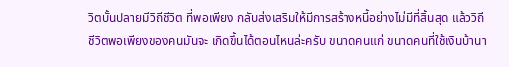วิตบั้นปลายมีวิถีชีวิต ที่พอเพียง กลับส่งเสริมให้มีการสร้างหนี้อย่างไม่มีที่สิ้นสุด แล้ววิถีชีวิตพอเพียงของคนมันจะ เกิดขึ้นได้ตอนไหนล่ะครับ ขนาดคนแก่ ขนาดคนที่ใช้เงินบ้านา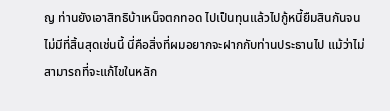ญ ท่านยังเอาสิทธิบ้าเหน็จตกทอด ไปเป็นทุนแล้วไปกู้หนี้ยืมสินกันจนไม่มีที่สิ้นสุดเช่นนี้ นี่คือสิ่งที่ผมอยากจะฝากกับท่านประธานไป แม้ว่าไม่สามารถที่จะแก้ไขในหลัก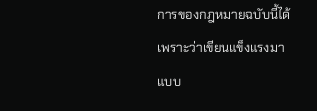การของกฎหมายฉบับนี้ได้เพราะว่าเขียนแข็งแรงมาแบบ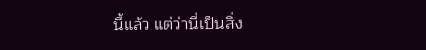นี้แล้ว แต่ว่านี่เป็นสิ่ง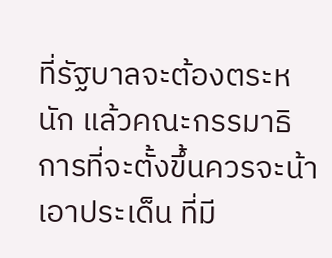ที่รัฐบาลจะต้องตระหนัก แล้วคณะกรรมาธิการที่จะตั้งขึ้นควรจะน้าเอาประเด็น ที่มี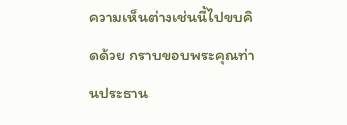ความเห็นต่างเช่นนี้ไปขบคิดด้วย กราบขอบพระคุณท่านประธาน